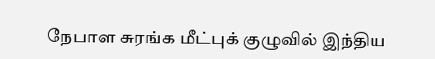நேபாள சுரங்க மீட்புக் குழுவில் இந்திய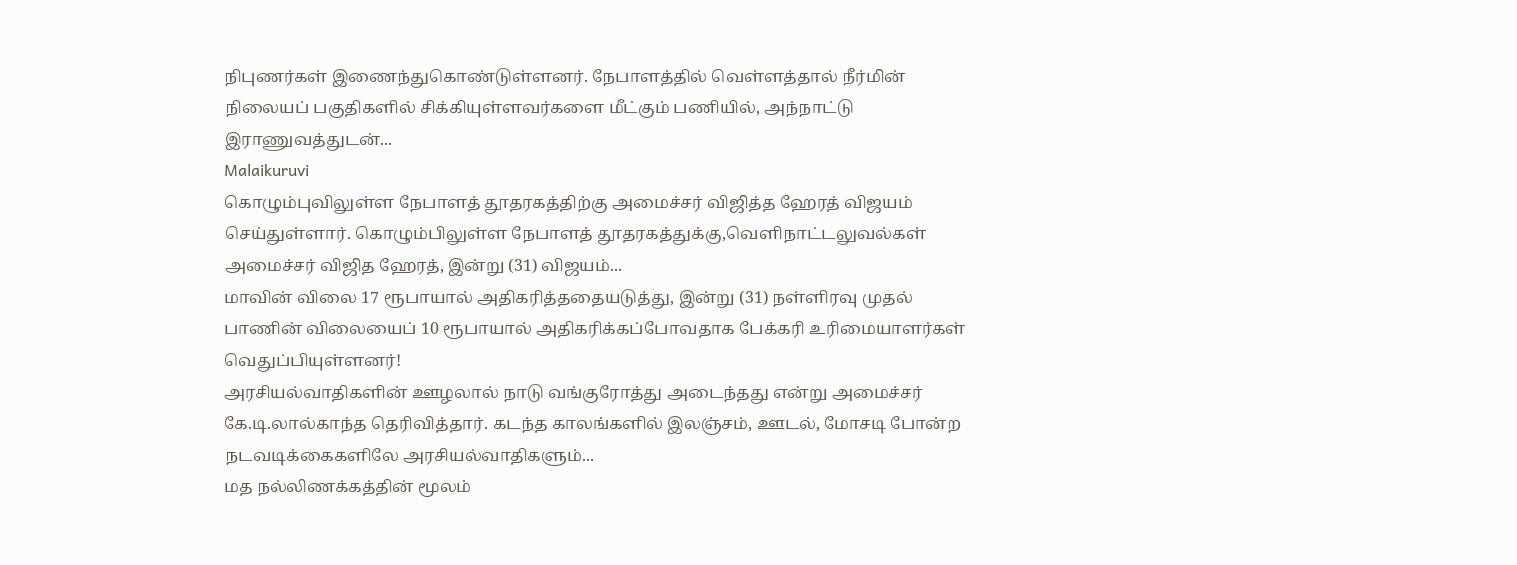நிபுணர்கள் இணைந்துகொண்டுள்ளனர். நேபாளத்தில் வெள்ளத்தால் நீர்மின் நிலையப் பகுதிகளில் சிக்கியுள்ளவர்களை மீட்கும் பணியில், அந்நாட்டு இராணுவத்துடன்...
Malaikuruvi
கொழும்புவிலுள்ள நேபாளத் தூதரகத்திற்கு அமைச்சர் விஜித்த ஹேரத் விஜயம் செய்துள்ளார். கொழும்பிலுள்ள நேபாளத் தூதரகத்துக்கு,வெளிநாட்டலுவல்கள் அமைச்சர் விஜித ஹேரத், இன்று (31) விஜயம்...
மாவின் விலை 17 ரூபாயால் அதிகரித்ததையடுத்து, இன்று (31) நள்ளிரவு முதல் பாணின் விலையைப் 10 ரூபாயால் அதிகரிக்கப்போவதாக பேக்கரி உரிமையாளர்கள் வெதுப்பியுள்ளனர்!
அரசியல்வாதிகளின் ஊழலால் நாடு வங்குரோத்து அடைந்தது என்று அமைச்சர் கே.டி.லால்காந்த தெரிவித்தார். கடந்த காலங்களில் இலஞ்சம், ஊடல், மோசடி போன்ற நடவடிக்கைகளிலே அரசியல்வாதிகளும்...
மத நல்லிணக்கத்தின் மூலம்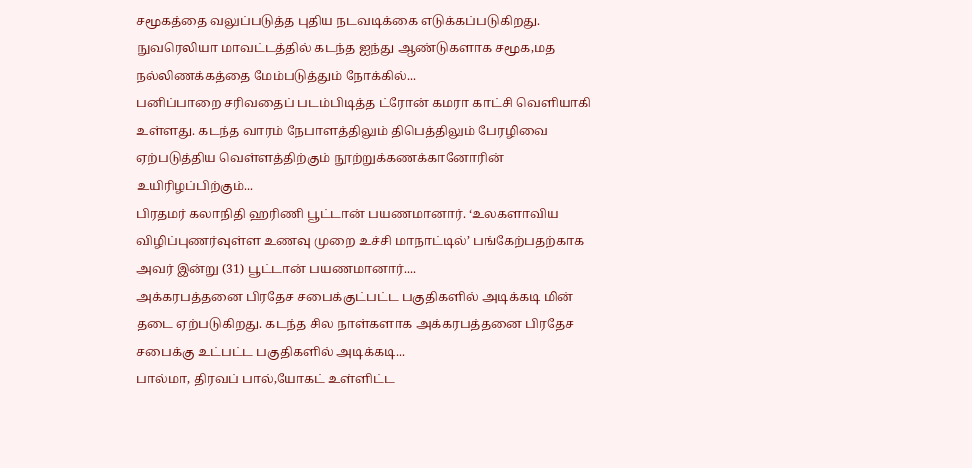சமூகத்தை வலுப்படுத்த புதிய நடவடிக்கை எடுக்கப்படுகிறது. நுவரெலியா மாவட்டத்தில் கடந்த ஐந்து ஆண்டுகளாக சமூக,மத நல்லிணக்கத்தை மேம்படுத்தும் நோக்கில்...
பனிப்பாறை சரிவதைப் படம்பிடித்த ட்ரோன் கமரா காட்சி வெளியாகி உள்ளது. கடந்த வாரம் நேபாளத்திலும் திபெத்திலும் பேரழிவை ஏற்படுத்திய வெள்ளத்திற்கும் நூற்றுக்கணக்கானோரின் உயிரிழப்பிற்கும்...
பிரதமர் கலாநிதி ஹரிணி பூட்டான் பயணமானார். ‘உலகளாவிய விழிப்புணர்வுள்ள உணவு முறை உச்சி மாநாட்டில்’ பங்கேற்பதற்காக அவர் இன்று (31) பூட்டான் பயணமானார்....
அக்கரபத்தனை பிரதேச சபைக்குட்பட்ட பகுதிகளில் அடிக்கடி மின் தடை ஏற்படுகிறது. கடந்த சில நாள்களாக அக்கரபத்தனை பிரதேச சபைக்கு உட்பட்ட பகுதிகளில் அடிக்கடி...
பால்மா, திரவப் பால்,யோகட் உள்ளிட்ட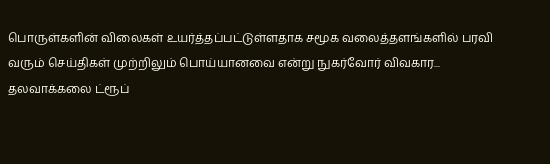பொருள்களின் விலைகள் உயர்த்தப்பட்டுள்ளதாக சமூக வலைத்தளங்களில் பரவி வரும் செய்திகள் முற்றிலும் பொய்யானவை என்று நுகர்வோர் விவகார...
தலவாக்கலை ட்ரூப்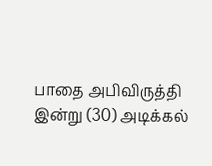பாதை அபிவிருத்தி இன்று (30) அடிக்கல்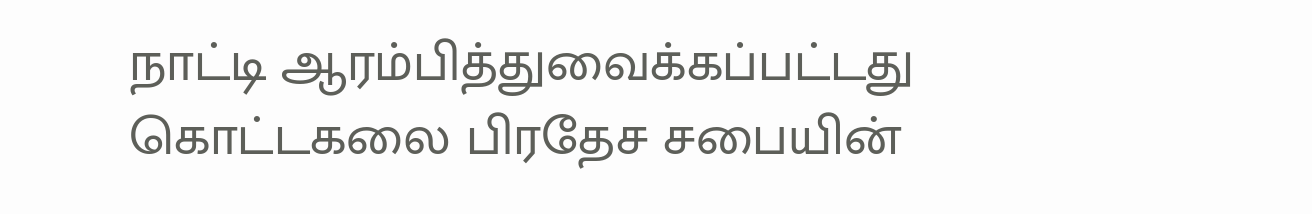நாட்டி ஆரம்பித்துவைக்கப்பட்டது கொட்டகலை பிரதேச சபையின்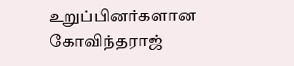உறுப்பினர்களான கோவிந்தராஜ்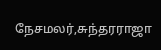நேசமலர்,சுந்தரராஜா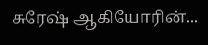சுரேஷ் ஆகியோரின்...